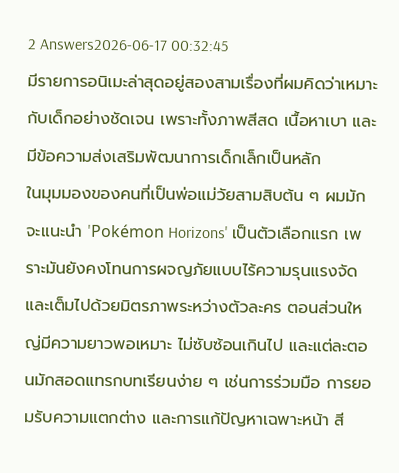2 Answers2026-06-17 00:32:45
มีรายการอนิเมะล่าสุดอยู่สองสามเรื่องที่ผมคิดว่าเหมาะกับเด็กอย่างชัดเจน เพราะทั้งภาพสีสด เนื้อหาเบา และมีข้อความส่งเสริมพัฒนาการเด็กเล็กเป็นหลัก
ในมุมมองของคนที่เป็นพ่อแม่วัยสามสิบต้น ๆ ผมมักจะแนะนำ 'Pokémon Horizons' เป็นตัวเลือกแรก เพราะมันยังคงโทนการผจญภัยแบบไร้ความรุนแรงจัดและเต็มไปด้วยมิตรภาพระหว่างตัวละคร ตอนส่วนใหญ่มีความยาวพอเหมาะ ไม่ซับซ้อนเกินไป และแต่ละตอนมักสอดแทรกบทเรียนง่าย ๆ เช่นการร่วมมือ การยอมรับความแตกต่าง และการแก้ปัญหาเฉพาะหน้า สี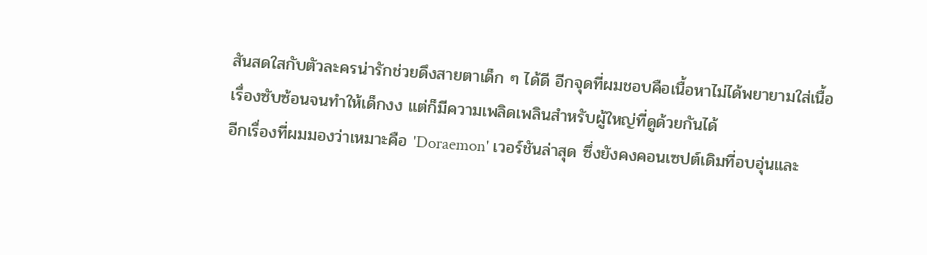สันสดใสกับตัวละครน่ารักช่วยดึงสายตาเด็ก ๆ ได้ดี อีกจุดที่ผมชอบคือเนื้อหาไม่ได้พยายามใส่เนื้อเรื่องซับซ้อนจนทำให้เด็กงง แต่ก็มีความเพลิดเพลินสำหรับผู้ใหญ่ที่ดูด้วยกันได้
อีกเรื่องที่ผมมองว่าเหมาะคือ 'Doraemon' เวอร์ชันล่าสุด ซึ่งยังคงคอนเซปต์เดิมที่อบอุ่นและ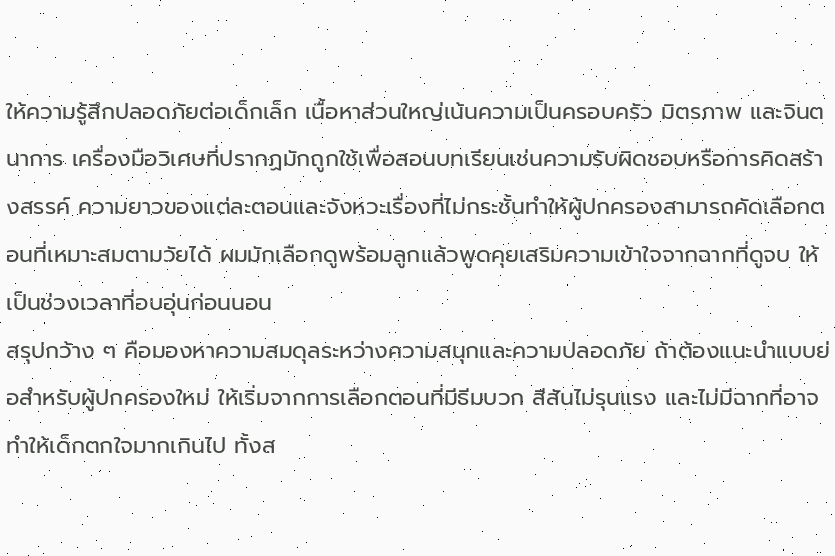ให้ความรู้สึกปลอดภัยต่อเด็กเล็ก เนื้อหาส่วนใหญ่เน้นความเป็นครอบครัว มิตรภาพ และจินตนาการ เครื่องมือวิเศษที่ปรากฏมักถูกใช้เพื่อสอนบทเรียนเช่นความรับผิดชอบหรือการคิดสร้างสรรค์ ความยาวของแต่ละตอนและจังหวะเรื่องที่ไม่กระชั้นทำให้ผู้ปกครองสามารถคัดเลือกตอนที่เหมาะสมตามวัยได้ ผมมักเลือกดูพร้อมลูกแล้วพูดคุยเสริมความเข้าใจจากฉากที่ดูจบ ให้เป็นช่วงเวลาที่อบอุ่นก่อนนอน
สรุปกว้าง ๆ คือมองหาความสมดุลระหว่างความสนุกและความปลอดภัย ถ้าต้องแนะนำแบบย่อสำหรับผู้ปกครองใหม่ ให้เริ่มจากการเลือกตอนที่มีธีมบวก สีสันไม่รุนแรง และไม่มีฉากที่อาจทำให้เด็กตกใจมากเกินไป ทั้งส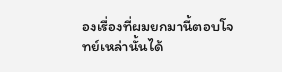องเรื่องที่ผมยกมานี้ตอบโจทย์เหล่านั้นได้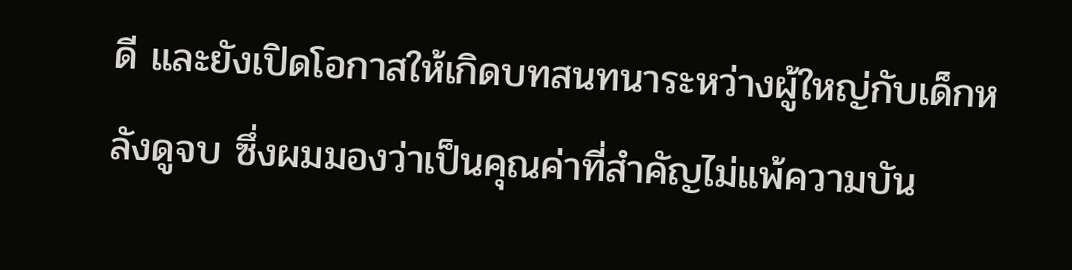ดี และยังเปิดโอกาสให้เกิดบทสนทนาระหว่างผู้ใหญ่กับเด็กหลังดูจบ ซึ่งผมมองว่าเป็นคุณค่าที่สำคัญไม่แพ้ความบัน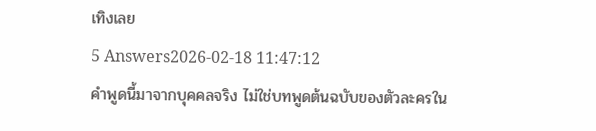เทิงเลย
5 Answers2026-02-18 11:47:12
คำพูดนี้มาจากบุคคลจริง ไม่ใช่บทพูดต้นฉบับของตัวละครใน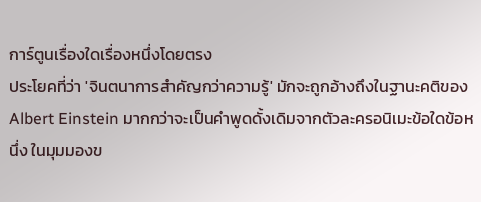การ์ตูนเรื่องใดเรื่องหนึ่งโดยตรง
ประโยคที่ว่า 'จินตนาการสําคัญกว่าความรู้' มักจะถูกอ้างถึงในฐานะคติของ Albert Einstein มากกว่าจะเป็นคำพูดดั้งเดิมจากตัวละครอนิเมะข้อใดข้อหนึ่ง ในมุมมองข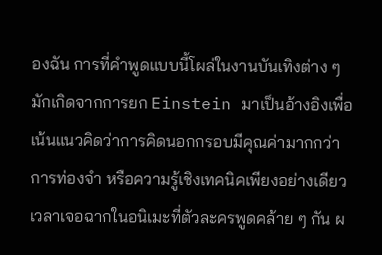องฉัน การที่คำพูดแบบนี้โผล่ในงานบันเทิงต่าง ๆ มักเกิดจากการยก Einstein มาเป็นอ้างอิงเพื่อเน้นแนวคิดว่าการคิดนอกกรอบมีคุณค่ามากกว่าการท่องจำ หรือความรู้เชิงเทคนิคเพียงอย่างเดียว
เวลาเจอฉากในอนิเมะที่ตัวละครพูดคล้าย ๆ กัน ผ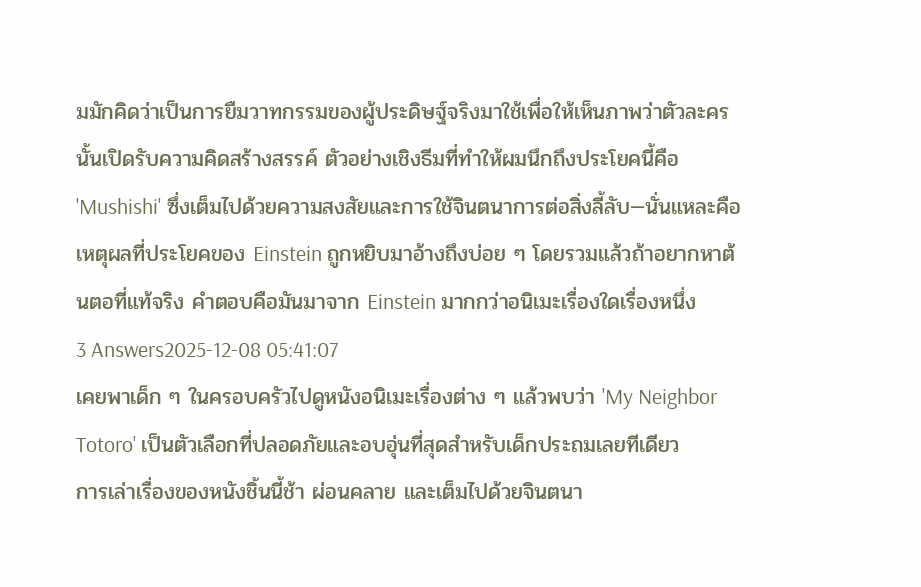มมักคิดว่าเป็นการยืมวาทกรรมของผู้ประดิษฐ์จริงมาใช้เพื่อให้เห็นภาพว่าตัวละครนั้นเปิดรับความคิดสร้างสรรค์ ตัวอย่างเชิงธีมที่ทำให้ผมนึกถึงประโยคนี้คือ 'Mushishi' ซึ่งเต็มไปด้วยความสงสัยและการใช้จินตนาการต่อสิ่งลี้ลับ—นั่นแหละคือเหตุผลที่ประโยคของ Einstein ถูกหยิบมาอ้างถึงบ่อย ๆ โดยรวมแล้วถ้าอยากหาต้นตอที่แท้จริง คำตอบคือมันมาจาก Einstein มากกว่าอนิเมะเรื่องใดเรื่องหนึ่ง
3 Answers2025-12-08 05:41:07
เคยพาเด็ก ๆ ในครอบครัวไปดูหนังอนิเมะเรื่องต่าง ๆ แล้วพบว่า 'My Neighbor Totoro' เป็นตัวเลือกที่ปลอดภัยและอบอุ่นที่สุดสำหรับเด็กประถมเลยทีเดียว
การเล่าเรื่องของหนังชิ้นนี้ช้า ผ่อนคลาย และเต็มไปด้วยจินตนา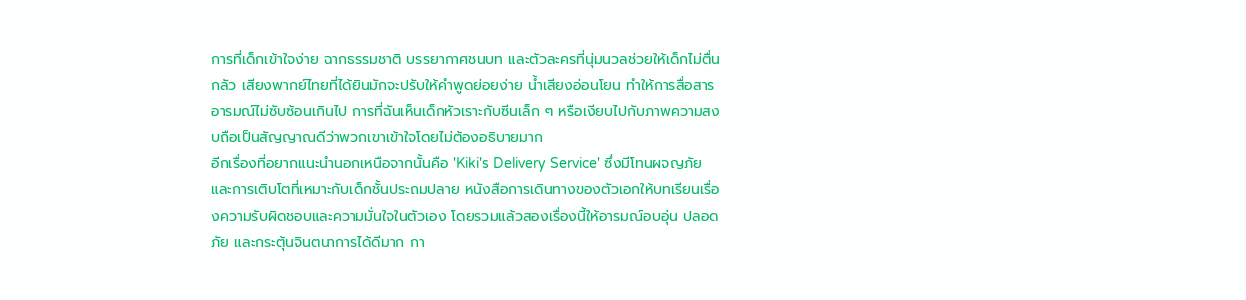การที่เด็กเข้าใจง่าย ฉากธรรมชาติ บรรยากาศชนบท และตัวละครที่นุ่มนวลช่วยให้เด็กไม่ตื่นกลัว เสียงพากย์ไทยที่ได้ยินมักจะปรับให้คำพูดย่อยง่าย น้ำเสียงอ่อนโยน ทำให้การสื่อสารอารมณ์ไม่ซับซ้อนเกินไป การที่ฉันเห็นเด็กหัวเราะกับซีนเล็ก ๆ หรือเงียบไปกับภาพความสงบถือเป็นสัญญาณดีว่าพวกเขาเข้าใจโดยไม่ต้องอธิบายมาก
อีกเรื่องที่อยากแนะนำนอกเหนือจากนั้นคือ 'Kiki's Delivery Service' ซึ่งมีโทนผจญภัยและการเติบโตที่เหมาะกับเด็กชั้นประถมปลาย หนังสือการเดินทางของตัวเอกให้บทเรียนเรื่องความรับผิดชอบและความมั่นใจในตัวเอง โดยรวมแล้วสองเรื่องนี้ให้อารมณ์อบอุ่น ปลอดภัย และกระตุ้นจินตนาการได้ดีมาก กา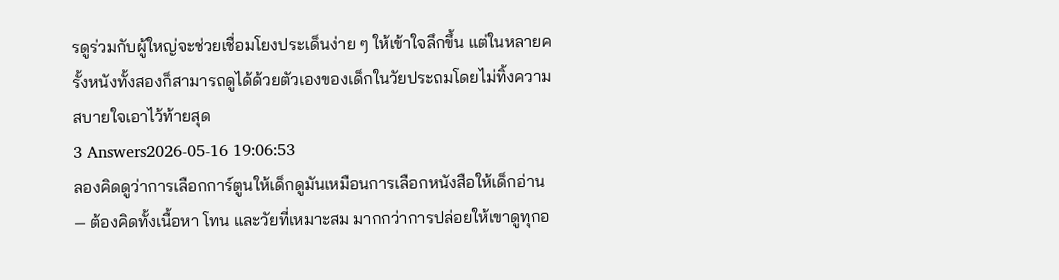รดูร่วมกับผู้ใหญ่จะช่วยเชื่อมโยงประเด็นง่าย ๆ ให้เข้าใจลึกขึ้น แต่ในหลายครั้งหนังทั้งสองก็สามารถดูได้ด้วยตัวเองของเด็กในวัยประถมโดยไม่ทิ้งความสบายใจเอาไว้ท้ายสุด
3 Answers2026-05-16 19:06:53
ลองคิดดูว่าการเลือกการ์ตูนให้เด็กดูมันเหมือนการเลือกหนังสือให้เด็กอ่าน — ต้องคิดทั้งเนื้อหา โทน และวัยที่เหมาะสม มากกว่าการปล่อยให้เขาดูทุกอ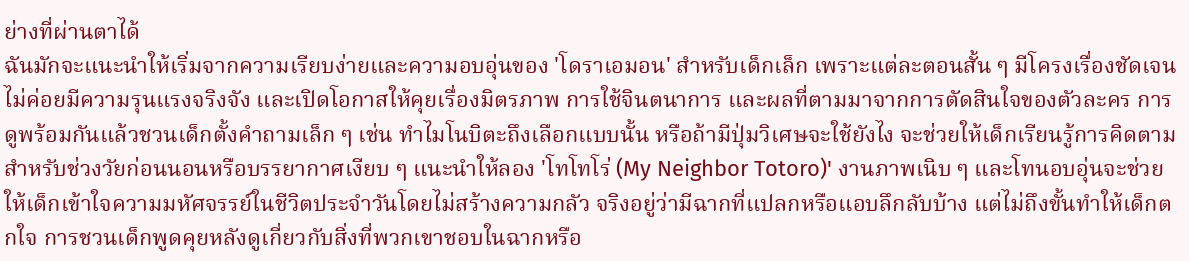ย่างที่ผ่านตาได้
ฉันมักจะแนะนำให้เริ่มจากความเรียบง่ายและความอบอุ่นของ 'โดราเอมอน' สำหรับเด็กเล็ก เพราะแต่ละตอนสั้น ๆ มีโครงเรื่องชัดเจน ไม่ค่อยมีความรุนแรงจริงจัง และเปิดโอกาสให้คุยเรื่องมิตรภาพ การใช้จินตนาการ และผลที่ตามมาจากการตัดสินใจของตัวละคร การดูพร้อมกันแล้วชวนเด็กตั้งคำถามเล็ก ๆ เช่น ทำไมโนบิตะถึงเลือกแบบนั้น หรือถ้ามีปุ่มวิเศษจะใช้ยังไง จะช่วยให้เด็กเรียนรู้การคิดตาม
สำหรับช่วงวัยก่อนนอนหรือบรรยากาศเงียบ ๆ แนะนำให้ลอง 'โทโทโร่ (My Neighbor Totoro)' งานภาพเนิบ ๆ และโทนอบอุ่นจะช่วยให้เด็กเข้าใจความมหัศจรรย์ในชีวิตประจำวันโดยไม่สร้างความกลัว จริงอยู่ว่ามีฉากที่แปลกหรือแอบลึกลับบ้าง แต่ไม่ถึงขั้นทำให้เด็กตกใจ การชวนเด็กพูดคุยหลังดูเกี่ยวกับสิ่งที่พวกเขาชอบในฉากหรือ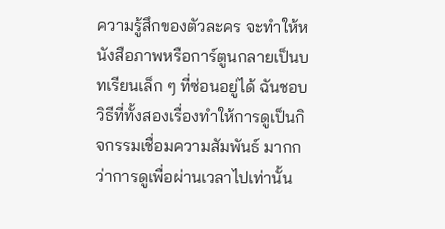ความรู้สึกของตัวละคร จะทำให้หนังสือภาพหรือการ์ตูนกลายเป็นบทเรียนเล็ก ๆ ที่ซ่อนอยู่ได้ ฉันชอบวิธีที่ทั้งสองเรื่องทำให้การดูเป็นกิจกรรมเชื่อมความสัมพันธ์ มากกว่าการดูเพื่อผ่านเวลาไปเท่านั้น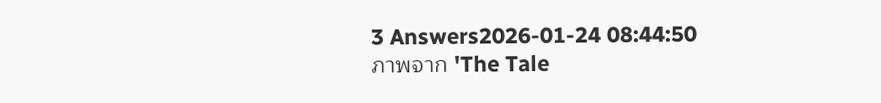3 Answers2026-01-24 08:44:50
ภาพจาก 'The Tale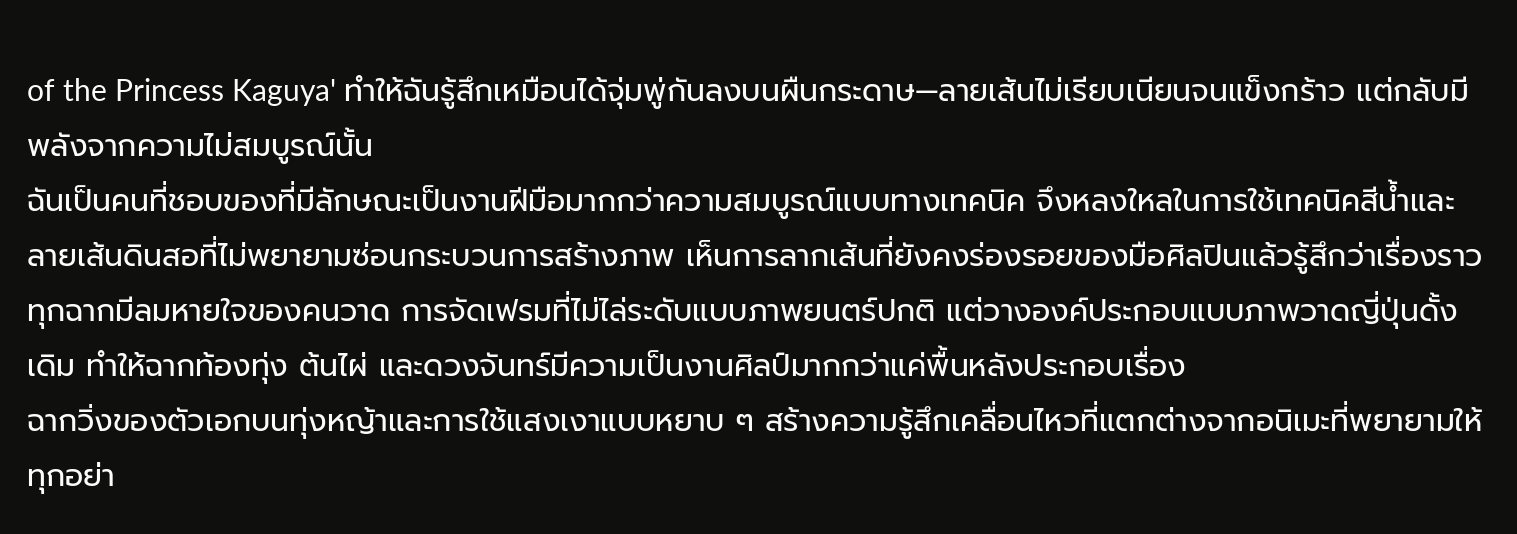of the Princess Kaguya' ทำให้ฉันรู้สึกเหมือนได้จุ่มพู่กันลงบนผืนกระดาษ—ลายเส้นไม่เรียบเนียนจนแข็งกร้าว แต่กลับมีพลังจากความไม่สมบูรณ์นั้น
ฉันเป็นคนที่ชอบของที่มีลักษณะเป็นงานฝีมือมากกว่าความสมบูรณ์แบบทางเทคนิค จึงหลงใหลในการใช้เทคนิคสีน้ำและลายเส้นดินสอที่ไม่พยายามซ่อนกระบวนการสร้างภาพ เห็นการลากเส้นที่ยังคงร่องรอยของมือศิลปินแล้วรู้สึกว่าเรื่องราวทุกฉากมีลมหายใจของคนวาด การจัดเฟรมที่ไม่ไล่ระดับแบบภาพยนตร์ปกติ แต่วางองค์ประกอบแบบภาพวาดญี่ปุ่นดั้งเดิม ทำให้ฉากท้องทุ่ง ต้นไผ่ และดวงจันทร์มีความเป็นงานศิลป์มากกว่าแค่พื้นหลังประกอบเรื่อง
ฉากวิ่งของตัวเอกบนทุ่งหญ้าและการใช้แสงเงาแบบหยาบ ๆ สร้างความรู้สึกเคลื่อนไหวที่แตกต่างจากอนิเมะที่พยายามให้ทุกอย่า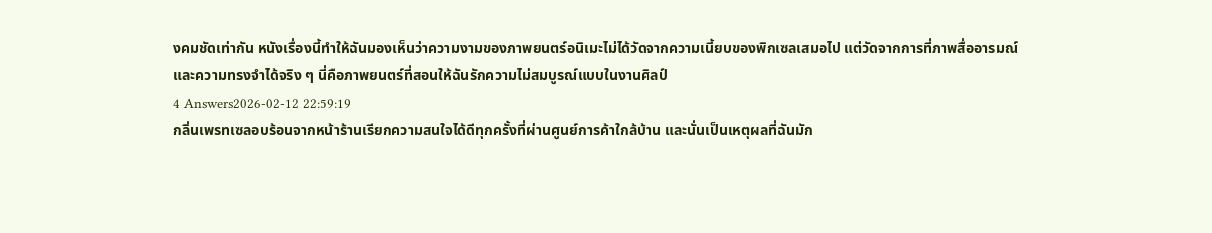งคมชัดเท่ากัน หนังเรื่องนี้ทำให้ฉันมองเห็นว่าความงามของภาพยนตร์อนิเมะไม่ได้วัดจากความเนี้ยบของพิกเซลเสมอไป แต่วัดจากการที่ภาพสื่ออารมณ์และความทรงจำได้จริง ๆ นี่คือภาพยนตร์ที่สอนให้ฉันรักความไม่สมบูรณ์แบบในงานศิลป์
4 Answers2026-02-12 22:59:19
กลิ่นเพรทเซลอบร้อนจากหน้าร้านเรียกความสนใจได้ดีทุกครั้งที่ผ่านศูนย์การค้าใกล้บ้าน และนั่นเป็นเหตุผลที่ฉันมัก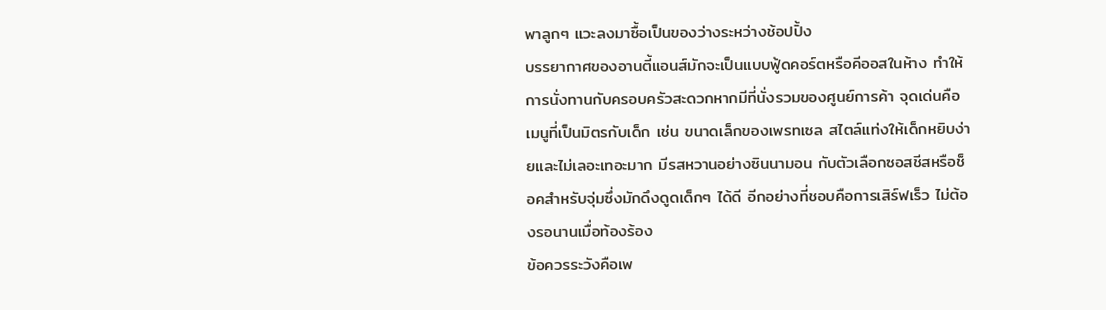พาลูกๆ แวะลงมาซื้อเป็นของว่างระหว่างช้อปปิ้ง
บรรยากาศของอานตี้แอนส์มักจะเป็นแบบฟู้ดคอร์ตหรือคีออสในห้าง ทำให้การนั่งทานกับครอบครัวสะดวกหากมีที่นั่งรวมของศูนย์การค้า จุดเด่นคือเมนูที่เป็นมิตรกับเด็ก เช่น ขนาดเล็กของเพรทเซล สไตล์แท่งให้เด็กหยิบง่ายและไม่เลอะเทอะมาก มีรสหวานอย่างซินนามอน กับตัวเลือกซอสชีสหรือช็อคสำหรับจุ่มซึ่งมักดึงดูดเด็กๆ ได้ดี อีกอย่างที่ชอบคือการเสิร์ฟเร็ว ไม่ต้องรอนานเมื่อท้องร้อง
ข้อควรระวังคือเพ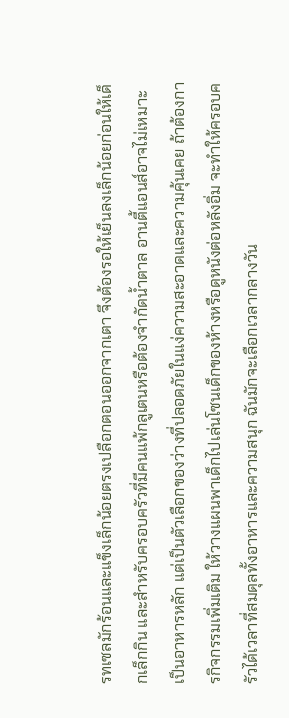รทเซลมักร้อนและแข็งเล็กน้อยตรงเปลือกตอนออกจากเตา จึงต้องรอให้เย็นลงเล็กน้อยก่อนให้เด็กเล็กกิน และสำหรับครอบครัวที่มีคนแพ้กลูเตนหรือต้องจำกัดน้ำตาล อานตี้แอนส์อาจไม่เหมาะเป็นอาหารหลัก แต่เป็นตัวเลือกของว่างที่ปลอดภัยในแง่ความสะอาดและความคุ้นเคย ถ้าต้องการกิจกรรมเพิ่มเติม ให้วางแผนพาเด็กไปเล่นโซนเด็กของห้างหรือดูหนังต่อหลังอิ่ม จะทำให้ครอบครัวได้เวลาที่สมดุลทั้งอาหารและความสนุก ฉันมักจะเลือกเวลากลางวัน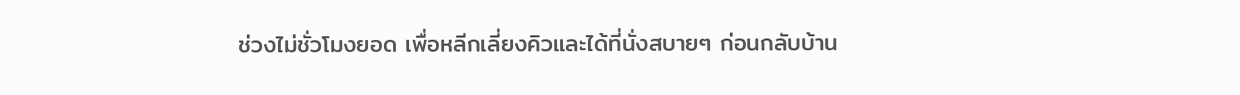ช่วงไม่ชั่วโมงยอด เพื่อหลีกเลี่ยงคิวและได้ที่นั่งสบายๆ ก่อนกลับบ้าน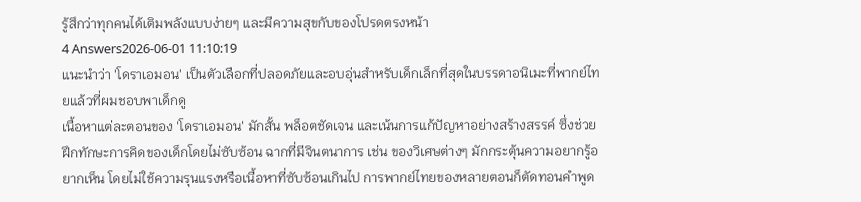รู้สึกว่าทุกคนได้เติมพลังแบบง่ายๆ และมีความสุขกับของโปรดตรงหน้า
4 Answers2026-06-01 11:10:19
แนะนำว่า 'โดราเอมอน' เป็นตัวเลือกที่ปลอดภัยและอบอุ่นสำหรับเด็กเล็กที่สุดในบรรดาอนิเมะที่พากย์ไทยแล้วที่ผมชอบพาเด็กดู
เนื้อหาแต่ละตอนของ 'โดราเอมอน' มักสั้น พล็อตชัดเจน และเน้นการแก้ปัญหาอย่างสร้างสรรค์ ซึ่งช่วยฝึกทักษะการคิดของเด็กโดยไม่ซับซ้อน ฉากที่มีจินตนาการ เช่น ของวิเศษต่างๆ มักกระตุ้นความอยากรู้อยากเห็น โดยไม่ใช้ความรุนแรงหรือเนื้อหาที่ซับซ้อนเกินไป การพากย์ไทยของหลายตอนก็ตัดทอนคำพูด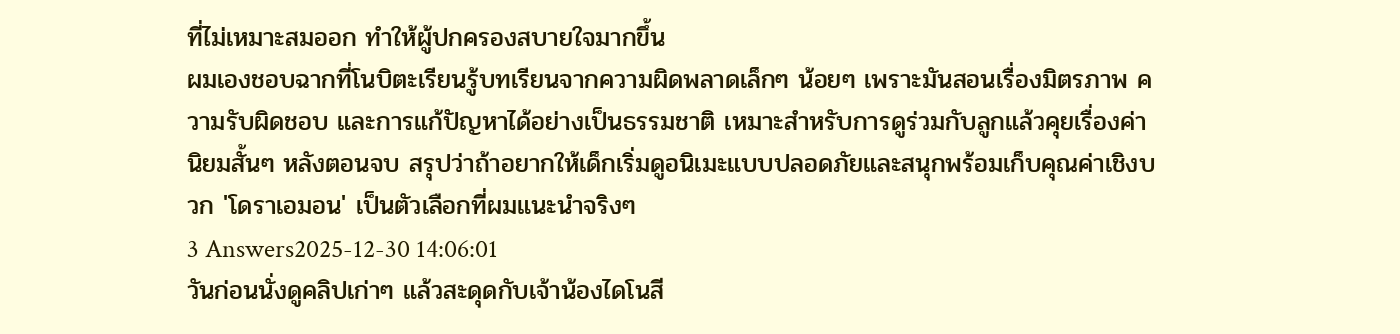ที่ไม่เหมาะสมออก ทำให้ผู้ปกครองสบายใจมากขึ้น
ผมเองชอบฉากที่โนบิตะเรียนรู้บทเรียนจากความผิดพลาดเล็กๆ น้อยๆ เพราะมันสอนเรื่องมิตรภาพ ความรับผิดชอบ และการแก้ปัญหาได้อย่างเป็นธรรมชาติ เหมาะสำหรับการดูร่วมกับลูกแล้วคุยเรื่องค่านิยมสั้นๆ หลังตอนจบ สรุปว่าถ้าอยากให้เด็กเริ่มดูอนิเมะแบบปลอดภัยและสนุกพร้อมเก็บคุณค่าเชิงบวก 'โดราเอมอน' เป็นตัวเลือกที่ผมแนะนำจริงๆ
3 Answers2025-12-30 14:06:01
วันก่อนนั่งดูคลิปเก่าๆ แล้วสะดุดกับเจ้าน้องไดโนสี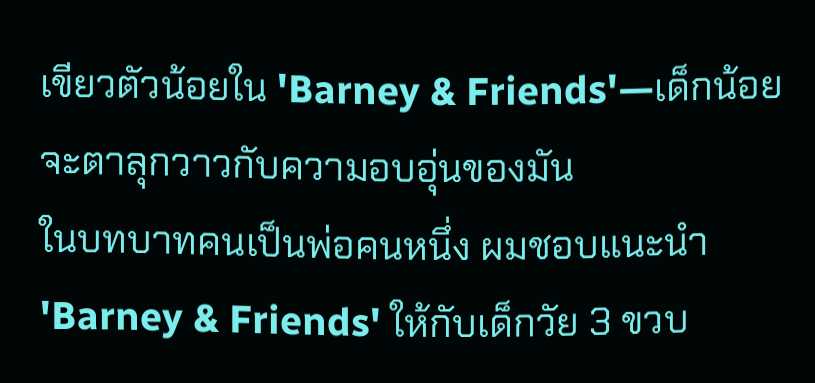เขียวตัวน้อยใน 'Barney & Friends'—เด็กน้อยจะตาลุกวาวกับความอบอุ่นของมัน
ในบทบาทคนเป็นพ่อคนหนึ่ง ผมชอบแนะนำ 'Barney & Friends' ให้กับเด็กวัย 3 ขวบ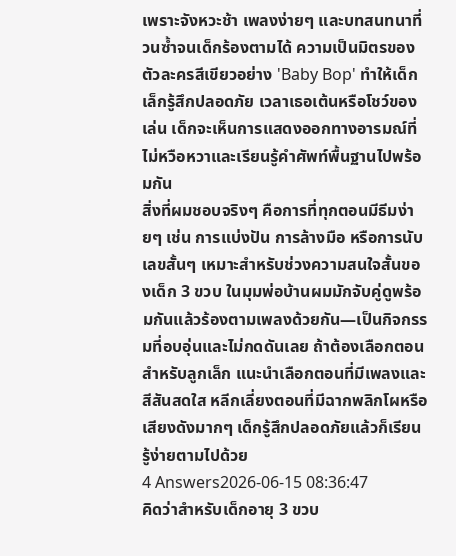เพราะจังหวะช้า เพลงง่ายๆ และบทสนทนาที่วนซ้ำจนเด็กร้องตามได้ ความเป็นมิตรของตัวละครสีเขียวอย่าง 'Baby Bop' ทำให้เด็กเล็กรู้สึกปลอดภัย เวลาเธอเต้นหรือโชว์ของเล่น เด็กจะเห็นการแสดงออกทางอารมณ์ที่ไม่หวือหวาและเรียนรู้คำศัพท์พื้นฐานไปพร้อมกัน
สิ่งที่ผมชอบจริงๆ คือการที่ทุกตอนมีธีมง่ายๆ เช่น การแบ่งปัน การล้างมือ หรือการนับเลขสั้นๆ เหมาะสำหรับช่วงความสนใจสั้นของเด็ก 3 ขวบ ในมุมพ่อบ้านผมมักจับคู่ดูพร้อมกันแล้วร้องตามเพลงด้วยกัน—เป็นกิจกรรมที่อบอุ่นและไม่กดดันเลย ถ้าต้องเลือกตอนสำหรับลูกเล็ก แนะนำเลือกตอนที่มีเพลงและสีสันสดใส หลีกเลี่ยงตอนที่มีฉากพลิกโผหรือเสียงดังมากๆ เด็กรู้สึกปลอดภัยแล้วก็เรียนรู้ง่ายตามไปด้วย
4 Answers2026-06-15 08:36:47
คิดว่าสำหรับเด็กอายุ 3 ขวบ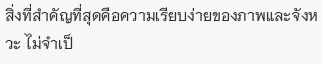สิ่งที่สำคัญที่สุดคือความเรียบง่ายของภาพและจังหวะ ไม่จำเป็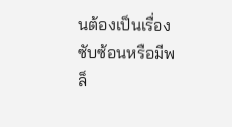นต้องเป็นเรื่องซับซ้อนหรือมีพล็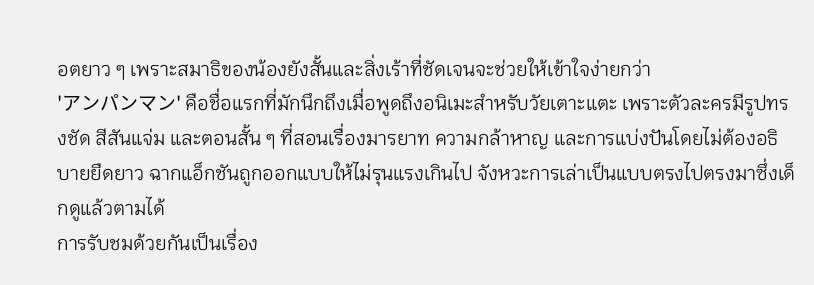อตยาว ๆ เพราะสมาธิของน้องยังสั้นและสิ่งเร้าที่ชัดเจนจะช่วยให้เข้าใจง่ายกว่า
'アンパンマン' คือชื่อแรกที่มักนึกถึงเมื่อพูดถึงอนิเมะสำหรับวัยเตาะแตะ เพราะตัวละครมีรูปทรงชัด สีสันแจ่ม และตอนสั้น ๆ ที่สอนเรื่องมารยาท ความกล้าหาญ และการแบ่งปันโดยไม่ต้องอธิบายยืดยาว ฉากแอ็กชันถูกออกแบบให้ไม่รุนแรงเกินไป จังหวะการเล่าเป็นแบบตรงไปตรงมาซึ่งเด็กดูแล้วตามได้
การรับชมด้วยกันเป็นเรื่อง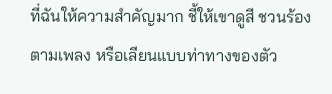ที่ฉันให้ความสำคัญมาก ชี้ให้เขาดูสี ชวนร้องตามเพลง หรือเลียนแบบท่าทางของตัว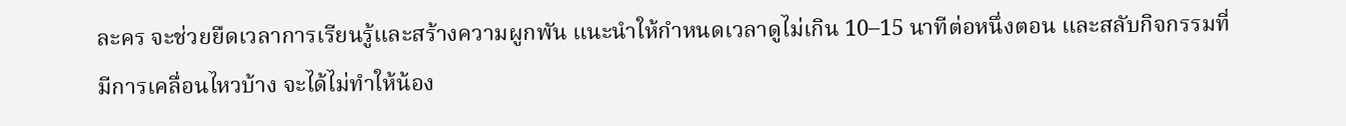ละคร จะช่วยยืดเวลาการเรียนรู้และสร้างความผูกพัน แนะนำให้กำหนดเวลาดูไม่เกิน 10–15 นาทีต่อหนึ่งตอน และสลับกิจกรรมที่มีการเคลื่อนไหวบ้าง จะได้ไม่ทำให้น้อง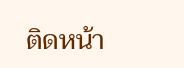ติดหน้า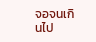จอจนเกินไป